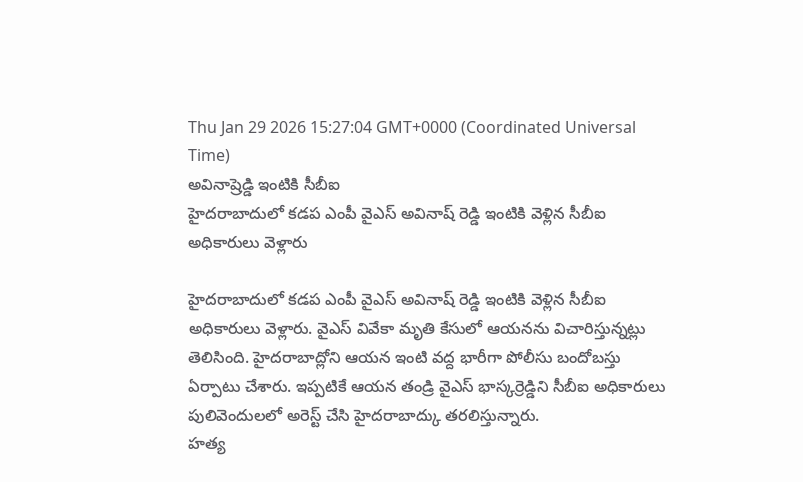Thu Jan 29 2026 15:27:04 GMT+0000 (Coordinated Universal Time)
అవినాష్రెడ్డి ఇంటికి సీబీఐ
హైదరాబాదులో కడప ఎంపీ వైఎస్ అవినాష్ రెడ్డి ఇంటికి వెళ్లిన సీబీఐ అధికారులు వెళ్లారు

హైదరాబాదులో కడప ఎంపీ వైఎస్ అవినాష్ రెడ్డి ఇంటికి వెళ్లిన సీబీఐ అధికారులు వెళ్లారు. వైఎస్ వివేకా మృతి కేసులో ఆయనను విచారిస్తున్నట్లు తెలిసింది. హైదరాబాద్లోని ఆయన ఇంటి వద్ద భారీగా పోలీసు బందోబస్తు ఏర్పాటు చేశారు. ఇప్పటికే ఆయన తండ్రి వైఎస్ భాస్కర్రెడ్డిని సీబీఐ అధికారులు పులివెందులలో అరెస్ట్ చేసి హైదరాబాద్కు తరలిస్తున్నారు.
హత్య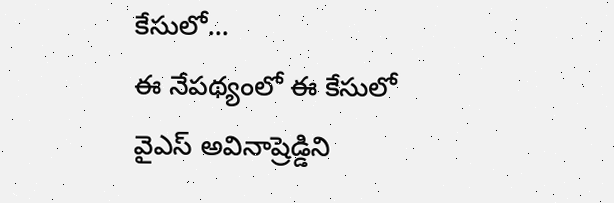కేసులో...
ఈ నేపథ్యంలో ఈ కేసులో వైఎస్ అవినాష్రెడ్డిని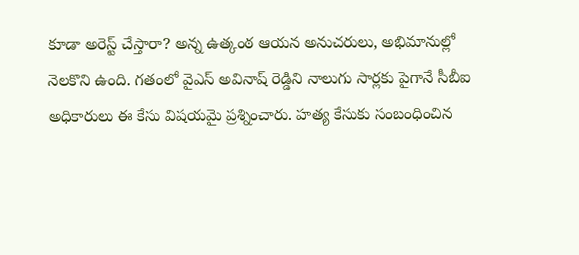కూడా అరెస్ట్ చేస్తారా? అన్న ఉత్కంఠ ఆయన అనుచరులు, అభిమానుల్లో నెలకొని ఉంది. గతంలో వైఎస్ అవినాష్ రెడ్డిని నాలుగు సార్లకు పైగానే సీబీఐ అధికారులు ఈ కేసు విషయమై ప్రశ్నించారు. హత్య కేసుకు సంబంధించిన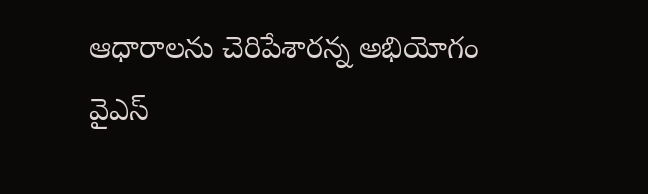ఆధారాలను చెరిపేశారన్న అభియోగం వైఎస్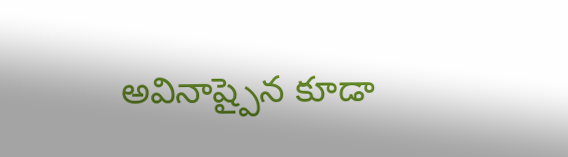అవినాష్పైన కూడా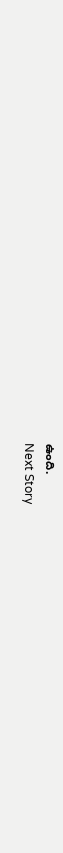ఉంది.
Next Story